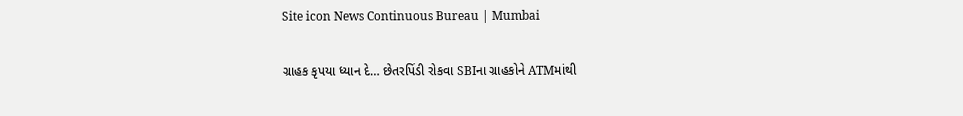Site icon News Continuous Bureau | Mumbai

ગ્રાહક કૃપયા ધ્યાન દે… છેતરપિંડી રોકવા SBIના ગ્રાહકોને ATMમાંથી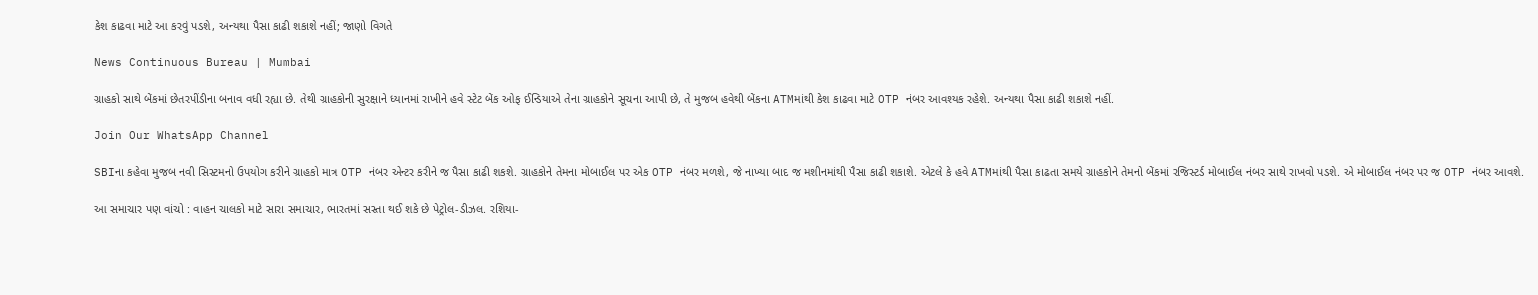કેશ કાઢવા માટે આ કરવું પડશે, અન્યથા પૈસા કાઢી શકાશે નહીં; જાણો વિગતે

News Continuous Bureau | Mumbai

ગ્રાહકો સાથે બેંકમાં છેતરપીંડીના બનાવ વધી રહ્યા છે. તેથી ગ્રાહકોની સુરક્ષાને ધ્યાનમાં રાખીને હવે સ્ટેટ બેંક ઓફ ઈન્ડિયાએ તેના ગ્રાહકોને સૂચના આપી છે, તે મુજબ હવેથી બેંકના ATMમાંથી કેશ કાઢવા માટે OTP નંબર આવશ્યક રહેશે. અન્યથા પૈસા કાઢી શકાશે નહીં.

Join Our WhatsApp Channel

SBIના કહેવા મુજબ નવી સિસ્ટમનો ઉપયોગ કરીને ગ્રાહકો માત્ર OTP નંબર એન્ટર કરીને જ પૈસા કાઢી શકશે. ગ્રાહકોને તેમના મોબાઈલ પર એક OTP નંબર મળશે, જે નાખ્યા બાદ જ મશીનમાંથી પૈસા કાઢી શકાશે. એટલે કે હવે ATMમાંથી પૈસા કાઢતા સમયે ગ્રાહકોને તેમનો બેંકમાં રજિસ્ટર્ડ મોબાઈલ નંબર સાથે રાખવો પડશે. એ મોબાઈલ નંબર પર જ OTP નંબર આવશે.

આ સમાચાર પણ વાંચો : વાહન ચાલકો માટે સારા સમાચાર, ભારતમાં સસ્તા થઈ શકે છે પેટ્રોલ-ડીઝલ. રશિયા-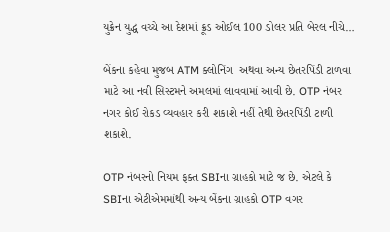યુક્રેન યુદ્ધ વચ્ચે આ દેશમાં ક્રૂડ ઓઈલ 100 ડોલર પ્રતિ બેરલ નીચે…

બેંકના કહેવા મુજબ ATM ક્લોનિંગ  અથવા અન્ય છેતરપિંડી ટાળવા માટે આ નવી સિસ્ટમને અમલમાં લાવવામાં આવી છે. OTP નંબર નગર કોઈ રોકડ વ્યવહાર કરી શકાશે નહીં તેથી છેતરપિંડી ટાળી શકાશે.

OTP નંબરનો નિયમ ફક્ત SBIના ગ્રાહકો માટે જ છે. એટલે કે SBIના એટીએમમાંથી અન્ય બેંકના ગ્રાહકો OTP વગર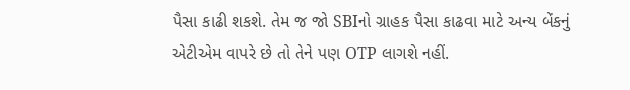પૈસા કાઢી શકશે. તેમ જ જો SBIનો ગ્રાહક પૈસા કાઢવા માટે અન્ય બેંકનું એટીએમ વાપરે છે તો તેને પણ OTP લાગશે નહીં.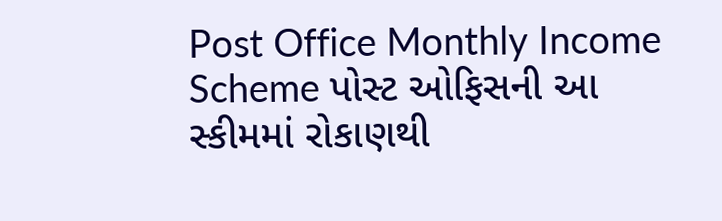Post Office Monthly Income Scheme પોસ્ટ ઓફિસની આ સ્કીમમાં રોકાણથી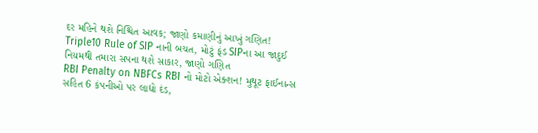દર મહિને થશે નિશ્ચિત આવક; જાણો કમાણીનું આખું ગણિત!
Triple10 Rule of SIP નાની બચત, મોટું ફંડ SIPના આ જાદુઈ નિયમથી તમારા સપના થશે સાકાર, જાણો ગણિત
RBI Penalty on NBFCs RBI નો મોટો એક્શન! મુથૂટ ફાઈનાન્સ સહિત 6 કંપનીઓ પર લાદ્યો દંડ,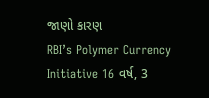જાણો કારણ
RBI’s Polymer Currency Initiative 16 વર્ષ, 3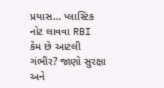પ્રયાસ… પ્લાસ્ટિક નોટ લાવવા RBI કેમ છે આટલી ગંભીર? જાણો સુરક્ષા અને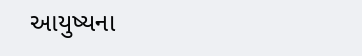આયુષ્યના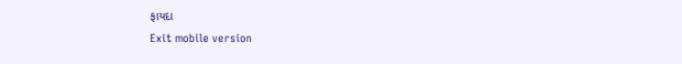ફાયદા
Exit mobile version